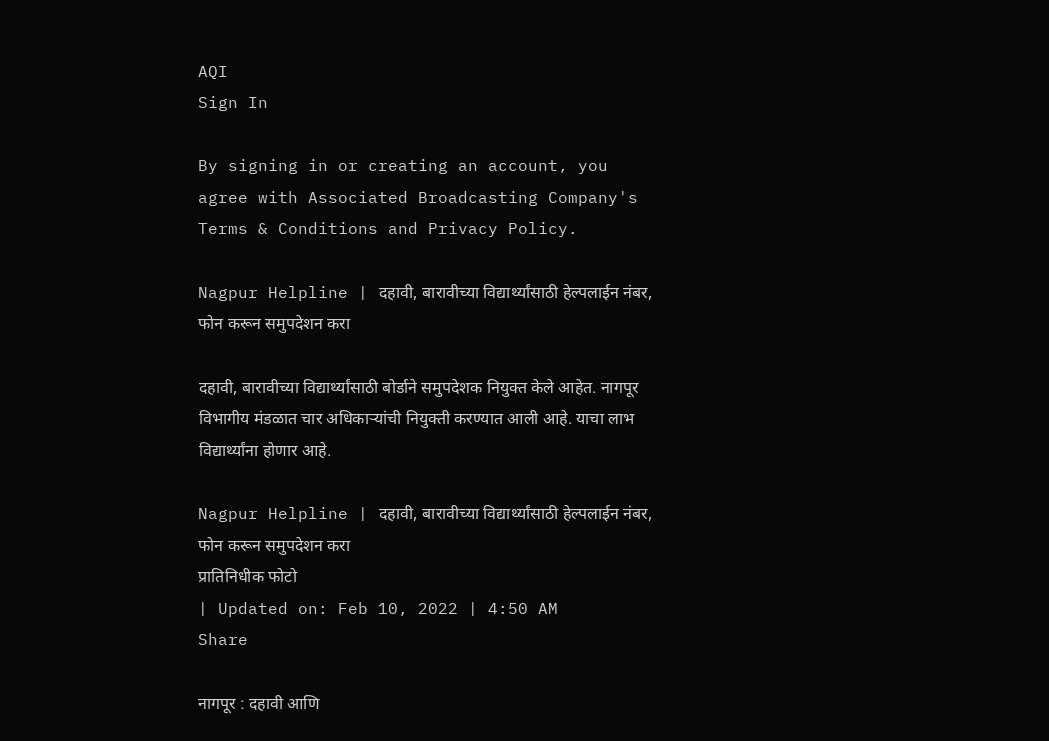AQI
Sign In

By signing in or creating an account, you agree with Associated Broadcasting Company's Terms & Conditions and Privacy Policy.

Nagpur Helpline | दहावी, बारावीच्या विद्यार्थ्यांसाठी हेल्पलाईन नंबर, फोन करून समुपदेशन करा

दहावी, बारावीच्या विद्यार्थ्यांसाठी बोर्डाने समुपदेशक नियुक्त केले आहेत. नागपूर विभागीय मंडळात चार अधिकाऱ्यांची नियुक्ती करण्यात आली आहे. याचा लाभ विद्यार्थ्यांना होणार आहे.

Nagpur Helpline | दहावी, बारावीच्या विद्यार्थ्यांसाठी हेल्पलाईन नंबर, फोन करून समुपदेशन करा
प्रातिनिधीक फोटो
| Updated on: Feb 10, 2022 | 4:50 AM
Share

नागपूर : दहावी आणि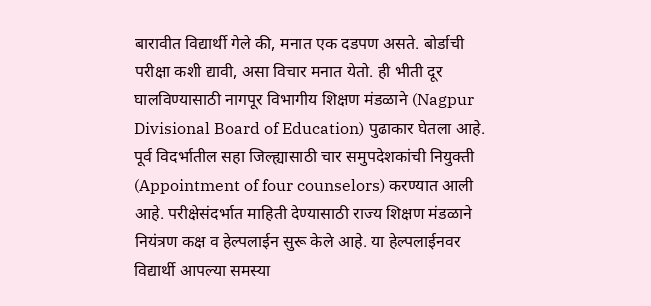बारावीत विद्यार्थी गेले की, मनात एक दडपण असते. बोर्डाची परीक्षा कशी द्यावी, असा विचार मनात येतो. ही भीती दूर घालविण्यासाठी नागपूर विभागीय शिक्षण मंडळाने (Nagpur Divisional Board of Education) पुढाकार घेतला आहे. पूर्व विदर्भातील सहा जिल्ह्यासाठी चार समुपदेशकांची नियुक्ती (Appointment of four counselors) करण्यात आली आहे. परीक्षेसंदर्भात माहिती देण्यासाठी राज्य शिक्षण मंडळाने नियंत्रण कक्ष व हेल्पलाईन सुरू केले आहे. या हेल्पलाईनवर विद्यार्थी आपल्या समस्या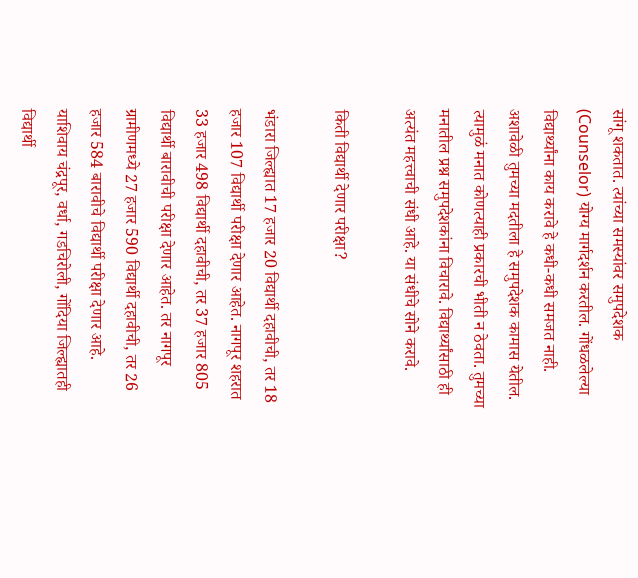सांगू शकतात. त्यांच्या समस्यांवर समुपदेशक (Counselor) योग्य मार्गदर्शन करतील. गोंधळलेल्या विद्यार्थ्यांना काय करावे हे कधी-कधी समजत नाही. अशावेळी तुमच्या मदतीला हे समुपदेशक कामास येतील. त्यामुळं मनात कोणत्याही प्रकारची भीती न ठेवता. तुमच्या मनातील प्रश्न समुपदेशकांना विचारावे. विद्यार्थ्यांसाठी ही अत्यंत महत्त्वाची संधी आहे. या संधीचे सोने करावे.

किती विद्यार्थी देणार परीक्षा?

भंडारा जिल्ह्यात 17 हजार 20 विद्यार्थी दहावीची, तर 18 हजार 107 विद्यार्थी परीक्षा देणार आहेत. नागपूर शहरात 33 हजार 498 विद्यार्थी दहावीची, तर 37 हजार 805 विद्यार्थी बारावीची परीक्षा देणार आहेत. तर नागपूर ग्रामीणमध्ये 27 हजार 590 विद्यार्थी दहावीची, तर 26 हजार 584 बारावीचे विद्यार्थी परीक्षा देणार आहे. याशिवाय चंद्रपूर, वर्धा, गडचिरोली, गोंदिया जिल्ह्यातही विद्यार्थी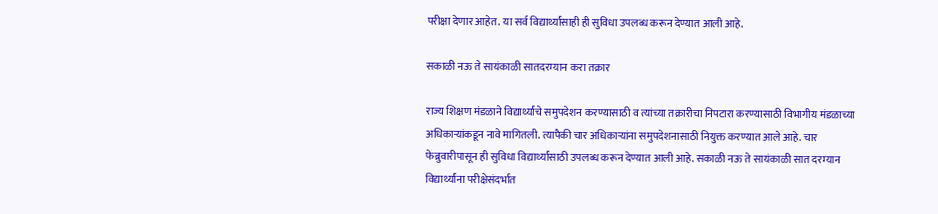परीक्षा देणार आहेत. या सर्व विद्यार्थ्यांसाही ही सुविधा उपलब्ध करून देण्यात आली आहे.

सकाळी नऊ ते सायंकाळी सातदरम्यान करा तक्रार

राज्य शिक्षण मंडळाने विद्यार्थ्यांचे समुपदेशन करण्यासाठी व त्यांच्या तक्रारीचा निपटारा करण्यासाठी विभागीय मंडळाच्या अधिकाऱ्यांकडून नावे मागितली. त्यापैकी चार अधिकाऱ्यांना समुपदेशनासाठी नियुक्त करण्यात आले आहे. चार फेब्रुवारीपासून ही सुविधा विद्यार्थ्यांसाठी उपलब्ध करून देण्यात आली आहे. सकाळी नऊ ते सायंकाळी सात दरम्यान विद्यार्थ्यांना परीक्षेसंदर्भात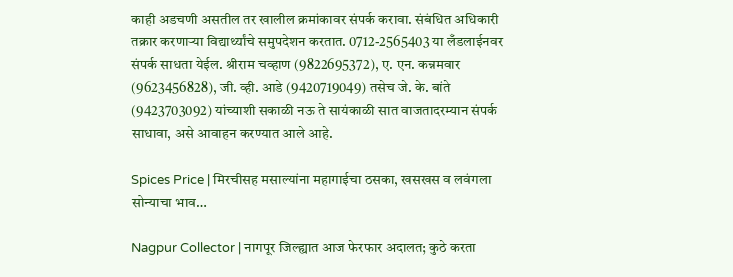काही अडचणी असतील तर खालील क्रमांकावर संपर्क करावा. संबंधित अधिकारी तक्रार करणाऱ्या विद्यार्थ्यांचे समुपदेशन करतात. 0712-2565403 या लँडलाईनवर संपर्क साधता येईल. श्रीराम चव्हाण (9822695372), ए. एन. कन्नमवार (9623456828), जी. व्ही. आडे (9420719049) तसेच जे. के. बांते (9423703092) यांच्याशी सकाळी नऊ ते सायंकाळी सात वाजतादरम्यान संपर्क साधावा, असे आवाहन करण्यात आले आहे.

Spices Price | मिरचीसह मसाल्यांना महागाईचा ठसका, खसखस व लवंगला सोन्याचा भाव…

Nagpur Collector | नागपूर जिल्ह्यात आज फेरफार अदालत; कुठे करता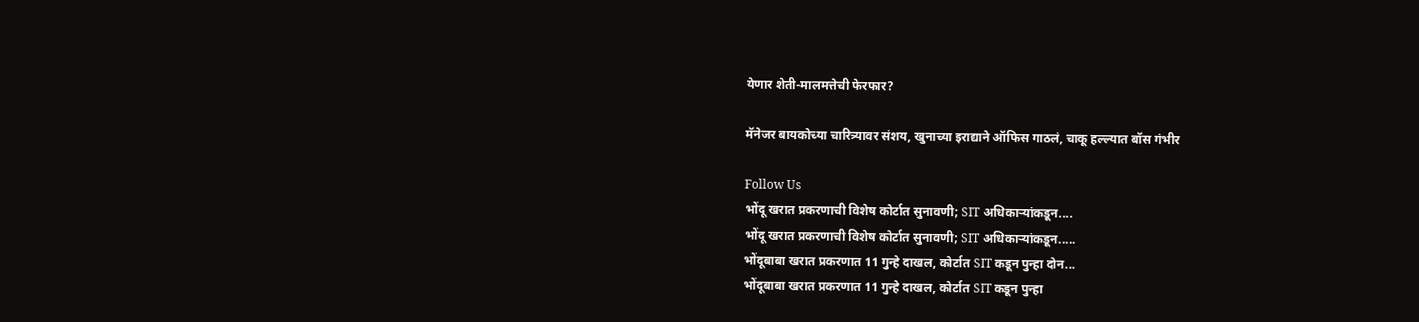येणार शेती-मालमत्तेची फेरफार?

मॅनेजर बायकोच्या चारित्र्यावर संशय, खुनाच्या इराद्याने ऑफिस गाठलं, चाकू हल्ल्यात बॉस गंभीर

Follow Us
भोंदू खरात प्रकरणाची विशेष कोर्टात सुनावणी; SIT अधिकाऱ्यांकडून....
भोंदू खरात प्रकरणाची विशेष कोर्टात सुनावणी; SIT अधिकाऱ्यांकडून.....
भोंदूबाबा खरात प्रकरणात 11 गुन्हे दाखल, कोर्टात SIT कडून पुन्हा दोन...
भोंदूबाबा खरात प्रकरणात 11 गुन्हे दाखल, कोर्टात SIT कडून पुन्हा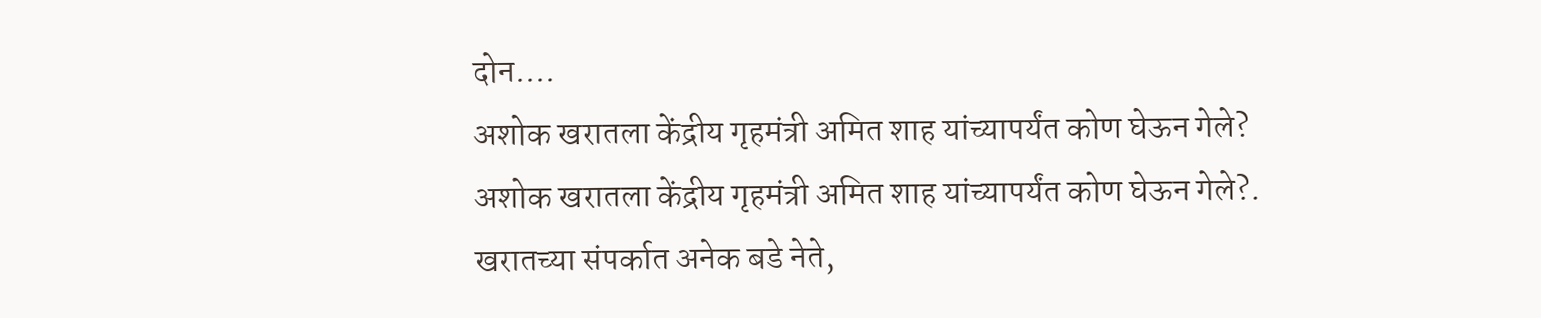दोन....
अशोक खरातला केंद्रीय गृहमंत्री अमित शाह यांच्यापर्यंत कोण घेऊन गेले?
अशोक खरातला केंद्रीय गृहमंत्री अमित शाह यांच्यापर्यंत कोण घेऊन गेले?.
खरातच्या संपर्कात अनेक बडे नेते,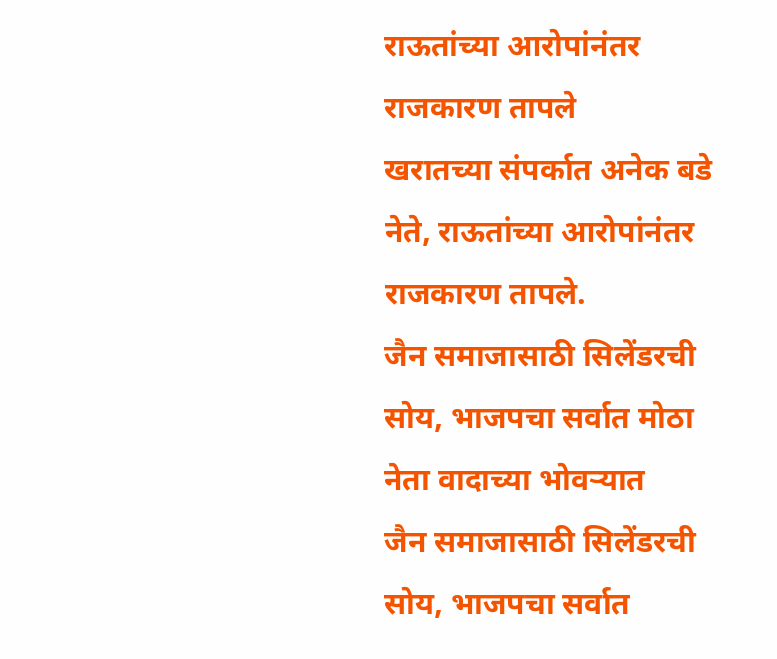राऊतांच्या आरोपांनंतर राजकारण तापले
खरातच्या संपर्कात अनेक बडे नेते, राऊतांच्या आरोपांनंतर राजकारण तापले.
जैन समाजासाठी सिलेंडरची सोय, भाजपचा सर्वात मोठा नेता वादाच्या भोवऱ्यात
जैन समाजासाठी सिलेंडरची सोय, भाजपचा सर्वात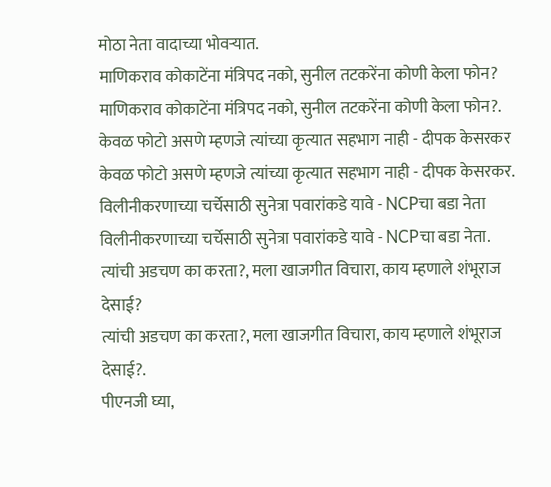मोठा नेता वादाच्या भोवऱ्यात.
माणिकराव कोकाटेंना मंत्रिपद नको, सुनील तटकरेंना कोणी केला फोन?
माणिकराव कोकाटेंना मंत्रिपद नको, सुनील तटकरेंना कोणी केला फोन?.
केवळ फोटो असणे म्हणजे त्यांच्या कृत्यात सहभाग नाही - दीपक केसरकर
केवळ फोटो असणे म्हणजे त्यांच्या कृत्यात सहभाग नाही - दीपक केसरकर.
विलीनीकरणाच्या चर्चेसाठी सुनेत्रा पवारांकडे यावे - NCPचा बडा नेता
विलीनीकरणाच्या चर्चेसाठी सुनेत्रा पवारांकडे यावे - NCPचा बडा नेता.
त्यांची अडचण का करता?, मला खाजगीत विचारा, काय म्हणाले शंभूराज देसाई?
त्यांची अडचण का करता?, मला खाजगीत विचारा, काय म्हणाले शंभूराज देसाई?.
पीएनजी घ्या,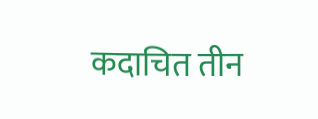कदाचित तीन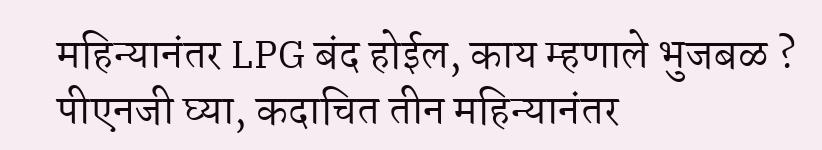महिन्यानंतर LPG बंद होईल, काय म्हणाले भुजबळ ?
पीएनजी घ्या, कदाचित तीन महिन्यानंतर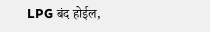LPG बंद होईल,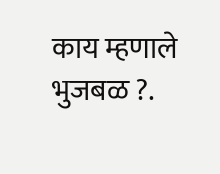काय म्हणाले भुजबळ ?.